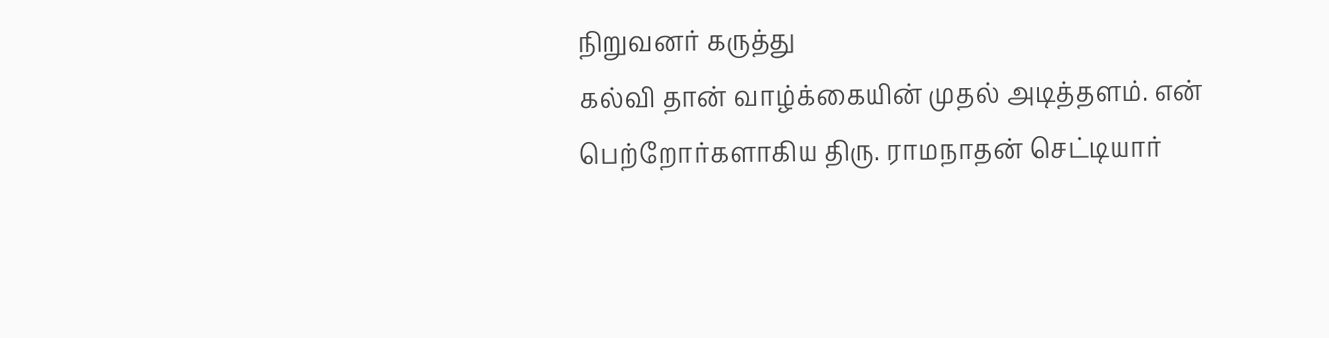நிறுவனர் கருத்து
கல்வி தான் வாழ்க்கையின் முதல் அடித்தளம். என் பெற்றோர்களாகிய திரு. ராமநாதன் செட்டியார்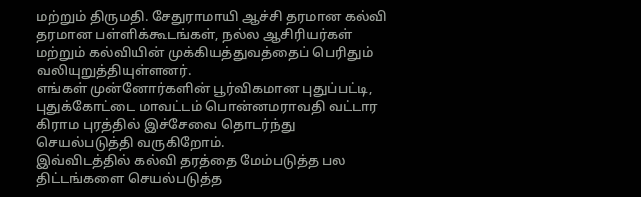மற்றும் திருமதி. சேதுராமாயி ஆச்சி தரமான கல்வி தரமான பள்ளிக்கூடங்கள், நல்ல ஆசிரியர்கள் மற்றும் கல்வியின் முக்கியத்துவத்தைப் பெரிதும் வலியுறுத்தியுள்ளனர்.
எங்கள் முன்னோர்களின் பூர்விகமான புதுப்பட்டி, புதுக்கோட்டை மாவட்டம் பொன்னமராவதி வட்டார கிராம புரத்தில் இச்சேவை தொடர்ந்து செயல்படுத்தி வருகிறோம்.
இவ்விடத்தில் கல்வி தரத்தை மேம்படுத்த பல திட்டங்களை செயல்படுத்த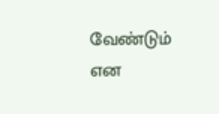வேண்டும் என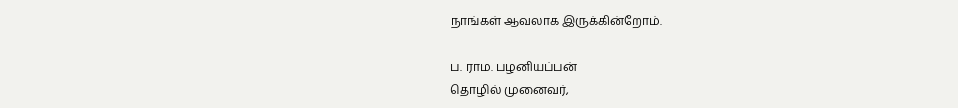நாங்கள் ஆவலாக இருக்கின்றோம்.

ப. ராம. பழனியப்பன்
தொழில் முனைவர்,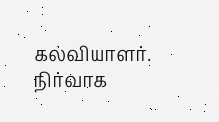கல்வியாளர்.
நிர்வாக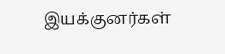இயக்குனர்கள்